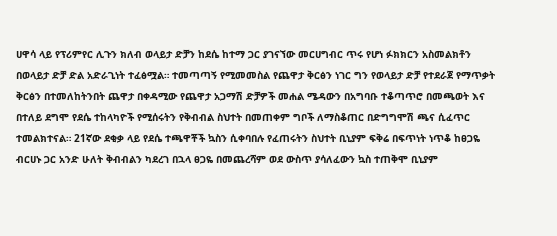ሀዋሳ ላይ የፕሪምየር ሊጉን ክለብ ወላይታ ድቻን ከደሴ ከተማ ጋር ያገናኘው መርሀግብር ጥሩ የሆነ ፉክክርን አስመልክቶን በወላይታ ድቻ ድል አድራጊነት ተፈፅሟል። ተመጣጣኝ የሚመመስል የጨዋታ ቅርፅን ነገር ግን የወላይታ ድቻ የተደራጀ የማጥቃት ቅርፅን በተመለከትንበት ጨዋታ በቀዳሚው የጨዋታ አጋማሽ ድቻዎች መሐል ሜዳውን በአግባቡ ተቆጣጥሮ በመጫወት እና በተለይ ደግሞ የደሴ ተከላካዮች የሚሰሩትን የቅብብል ስህተት በመጠቀም ግቦች ለማስቆጠር በድግግሞሽ ጫና ሲፈጥር ተመልክተናል። 21ኛው ደቂቃ ላይ የደሴ ተጫዋቾች ኳስን ሲቀባበሉ የፈጠሩትን ስህተት ቢኒያም ፍቅሬ በፍጥነት ነጥቆ ከፀጋዬ ብርሀኑ ጋር አንድ ሁለት ቅብብልን ካደረገ በኋላ ፀጋዬ በመጨረሻም ወደ ውስጥ ያሳለፈውን ኳስ ተጠቅሞ ቢኒያም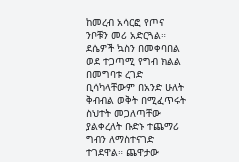ከመረብ አሳርፎ የጦና ንቦቹን መሪ አድርጓል። ደሴዎች ኳስን በመቀባበል ወደ ተጋጣሚ የግብ ክልል በመግባቱ ረገድ ቢሳካላቸውም በአንድ ሁለት ቅብብል ወቅት በሚፈጥሩት ስህተት መጋለጣቸው ያልቀረለት ቡድኑ ተጨማሪ ግብን ለማስተናገድ ተገደዋል። ጨዋታው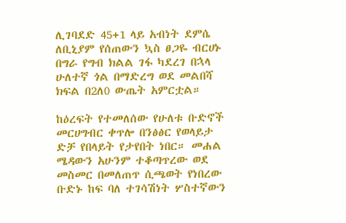ሊገባደድ 45+1 ላይ አብነት ደምሴ ለቢኒያም የሰጠውን ኳስ ፀጋዬ ብርሀኑ በግራ የግብ ክልል ገፋ ካደረገ በኋላ ሁለተኛ ጎል በማድረግ ወደ መልበሻ ክፍል በ2ለ0 ውጤት አምርቷል።

ከዕረፍት የተመለሰው የሁለቱ ቡድኖች መርሀግብር ቀጥሎ በንፅፅር የወላይታ ድቻ የበላይት የታየበት ነበር። መሐል ሜዳውን አሁንም ተቆጣጥረው ወደ መስመር በመለጠጥ ሲጫወት የነበረው ቡድኑ ከፍ ባለ ተገሳሽነት ሦስተኛውን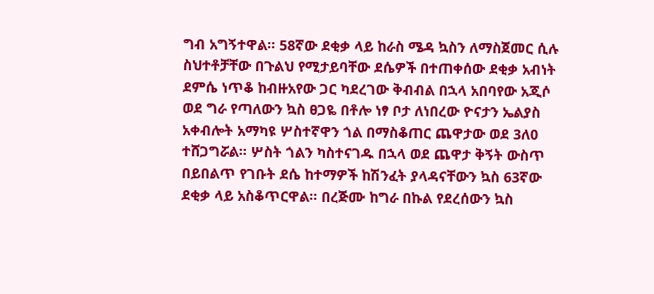ግብ አግኝተዋል። 58ኛው ደቂቃ ላይ ከራስ ሜዳ ኳስን ለማስጀመር ሲሉ ስህተቶቻቸው በጉልህ የሚታይባቸው ደሴዎች በተጠቀሰው ደቂቃ አብነት ደምሴ ነጥቆ ከብዙአየው ጋር ካደረገው ቅብብል በኋላ አበባየው አጂሶ ወደ ግራ የጣለውን ኳስ ፀጋዬ በቶሎ ነፃ ቦታ ለነበረው ዮናታን ኤልያስ አቀብሎት አማካዩ ሦስተኛዋን ጎል በማስቆጠር ጨዋታው ወደ 3ለ0 ተሸጋግሯል። ሦስት ጎልን ካስተናገዱ በኋላ ወደ ጨዋታ ቅኝት ውስጥ በይበልጥ የገቡት ደሴ ከተማዎች ከሽንፈት ያላዳናቸውን ኳስ 63ኛው ደቂቃ ላይ አስቆጥርዋል። በረጅሙ ከግራ በኩል የደረሰውን ኳስ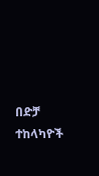በድቻ ተከላካዮች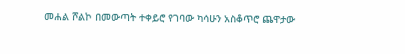መሐል ሾልኮ በመውጣት ተቀይሮ የገባው ካሳሁን አስቆጥሮ ጨዋታው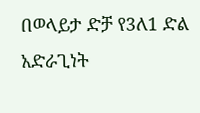በወላይታ ድቻ የ3ለ1 ድል አድራጊነት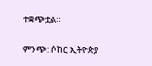ተቋጭቷል።

ምንጭ: ሶከር ኢትዮጵያ